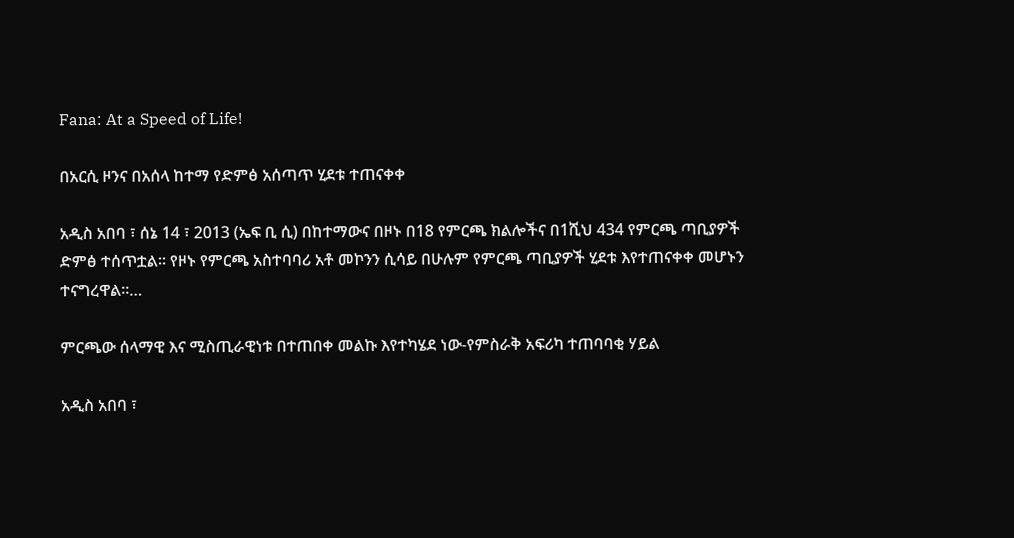Fana: At a Speed of Life!

በአርሲ ዞንና በአሰላ ከተማ የድምፅ አሰጣጥ ሂደቱ ተጠናቀቀ

አዲስ አበባ ፣ ሰኔ 14 ፣ 2013 (ኤፍ ቢ ሲ) በከተማውና በዞኑ በ18 የምርጫ ክልሎችና በ1ሺህ 434 የምርጫ ጣቢያዎች ድምፅ ተሰጥቷል፡፡ የዞኑ የምርጫ አስተባባሪ አቶ መኮንን ሲሳይ በሁሉም የምርጫ ጣቢያዎች ሂደቱ እየተጠናቀቀ መሆኑን ተናግረዋል፡፡…

ምርጫው ሰላማዊ እና ሚስጢራዊነቱ በተጠበቀ መልኩ እየተካሄደ ነው-የምስራቅ አፍሪካ ተጠባባቂ ሃይል

አዲስ አበባ ፣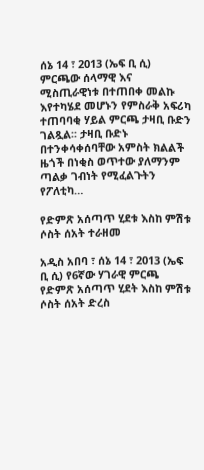ሰኔ 14 ፣ 2013 (ኤፍ ቢ ሲ) ምርጫው ሰላማዊ እና ሚስጢራዊነቱ በተጠበቀ መልኩ እየተካሄደ መሆኑን የምስራቅ አፍሪካ ተጠባባቂ ሃይል ምርጫ ታዛቢ ቡድን ገልጿል፡፡ ታዛቢ ቡድኑ በተንቀሳቀሰባቸው አምስት ክልልች ዜጎች በነቂስ ወጥተው ያለማንም ጣልቃ ገብነት የሚፈልጉትን የፖለቲካ…

የድምጽ አሰጣጥ ሂደቱ እስከ ምሽቱ ሶስት ሰአት ተራዘመ

አዲስ አበባ ፣ ሰኔ 14 ፣ 2013 (ኤፍ ቢ ሲ) የ6ኛው ሃገራዊ ምርጫ የድምጽ አሰጣጥ ሂደት እስከ ምሽቱ ሶስት ሰአት ድረስ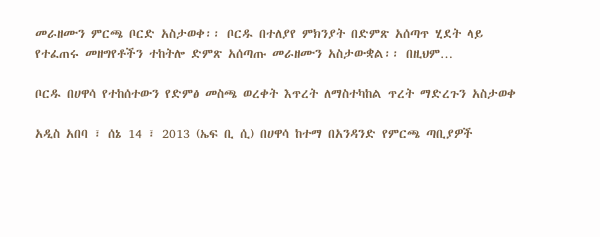መራዘሙን ምርጫ ቦርድ አስታወቀ፡፡ ቦርዱ በተለያየ ምክንያት በድምጽ አሰጣጥ ሂደት ላይ የተፈጠሩ መዘግየቶችን ተከትሎ ድምጽ አሰጣጡ መራዘሙን አስታውቋል፡፡ በዚህም…

ቦርዱ በሀዋሳ የተከሰተውን የድምፅ መስጫ ወረቀት እጥረት ለማስተካከል ጥረት ማድረጉን አስታወቀ

አዲስ አበባ ፣ ሰኔ 14 ፣ 2013 (ኤፍ ቢ ሲ) በሀዋሳ ከተማ በአንዳንድ የምርጫ ጣቢያዎች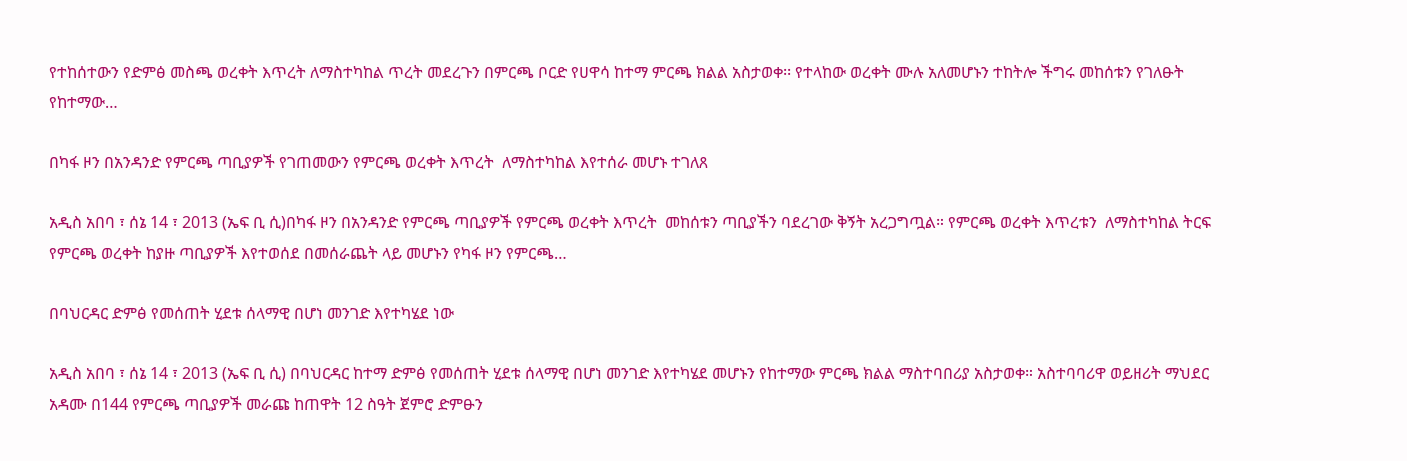የተከሰተውን የድምፅ መስጫ ወረቀት እጥረት ለማስተካከል ጥረት መደረጉን በምርጫ ቦርድ የሀዋሳ ከተማ ምርጫ ክልል አስታወቀ፡፡ የተላከው ወረቀት ሙሉ አለመሆኑን ተከትሎ ችግሩ መከሰቱን የገለፁት የከተማው…

በካፋ ዞን በአንዳንድ የምርጫ ጣቢያዎች የገጠመውን የምርጫ ወረቀት እጥረት  ለማስተካከል እየተሰራ መሆኑ ተገለጸ

አዲስ አበባ ፣ ሰኔ 14 ፣ 2013 (ኤፍ ቢ ሲ)በካፋ ዞን በአንዳንድ የምርጫ ጣቢያዎች የምርጫ ወረቀት እጥረት  መከሰቱን ጣቢያችን ባደረገው ቅኝት አረጋግጧል። የምርጫ ወረቀት እጥረቱን  ለማስተካከል ትርፍ የምርጫ ወረቀት ከያዙ ጣቢያዎች እየተወሰደ በመሰራጨት ላይ መሆኑን የካፋ ዞን የምርጫ…

በባህርዳር ድምፅ የመሰጠት ሂደቱ ሰላማዊ በሆነ መንገድ እየተካሄደ ነው

አዲስ አበባ ፣ ሰኔ 14 ፣ 2013 (ኤፍ ቢ ሲ) በባህርዳር ከተማ ድምፅ የመሰጠት ሂደቱ ሰላማዊ በሆነ መንገድ እየተካሄደ መሆኑን የከተማው ምርጫ ክልል ማስተባበሪያ አስታወቀ። አስተባባሪዋ ወይዘሪት ማህደር አዳሙ በ144 የምርጫ ጣቢያዎች መራጩ ከጠዋት 12 ስዓት ጀምሮ ድምፁን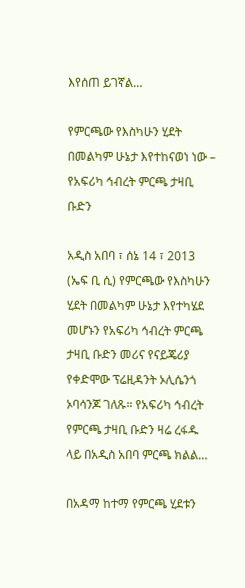እየሰጠ ይገኛል…

የምርጫው የእስካሁን ሂደት በመልካም ሁኔታ እየተከናወነ ነው – የአፍሪካ ኅብረት ምርጫ ታዛቢ ቡድን

አዲስ አበባ ፣ ሰኔ 14 ፣ 2013 (ኤፍ ቢ ሲ) የምርጫው የእስካሁን ሂደት በመልካም ሁኔታ እየተካሄደ መሆኑን የአፍሪካ ኅብረት ምርጫ ታዛቢ ቡድን መሪና የናይጄሪያ የቀድሞው ፕሬዚዳንት ኦሊሴንጎ ኦባሳንጆ ገለጹ። የአፍሪካ ኅብረት የምርጫ ታዛቢ ቡድን ዛሬ ረፋዱ ላይ በአዲስ አበባ ምርጫ ክልል…

በአዳማ ከተማ የምርጫ ሂደቱን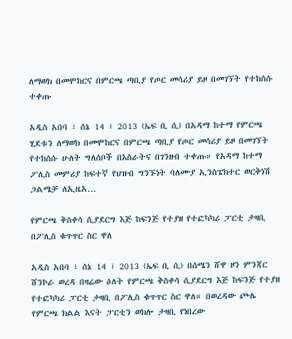ለማወክ በመሞከርና በምርጫ ጣቢያ የጦር መሳሪያ ይዞ በመገኘት የተከሰሱ ተቀጡ

አዲስ አበባ ፣ ሰኔ 14 ፣ 2013 (ኤፍ ቢ ሲ) በአዳማ ከተማ የምርጫ ሂደቱን ለማወክ በመሞከርና በምርጫ ጣቢያ የጦር መሳሪያ ይዞ በመገኘት የተከሰሱ ሁለት ግለሰቦች በእስራትና በገንዘብ ተቀጡ። የአዳማ ከተማ ፖሊስ መምሪያ ከፍተኛ የህዝብ ግንኙነት ባለሙያ ኢንስፔክተር ወርቅነሽ ጋልሜቻ ለኢዜአ…

የምርጫ ቅስቀሳ ሲያደርግ እጅ ከፍንጅ የተያዘ የተፎካካሪ ፓርቲ ታዛቢ በፖሊስ ቁጥጥር ስር ዋለ

አዲስ አበባ ፣ ሰኔ 14 ፣ 2013 (ኤፍ ቢ ሲ) በሰሜን ሸዋ ዞን ምንጃር ሸንኮራ ወረዳ በዛሬው ዕለት የምርጫ ቅስቀሳ ሲያደርግ እጅ ከፍንጅ የተያዘ የተፎካካሪ ፓርቲ ታዛቢ በፖሊስ ቁጥጥር ስር ዋለ። በወረዳው ጮሌ የምርጫ ክልል እናት ፓርቲን ወክሎ ታዛቢ የነበረው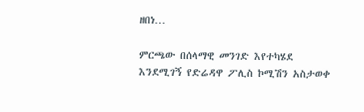ዘበነ…

ምርጫው በሰላማዊ መንገድ እየተካሄደ እንደሚገኝ የድሬዳዋ ፖሊስ ኮሚሽን አስታወቀ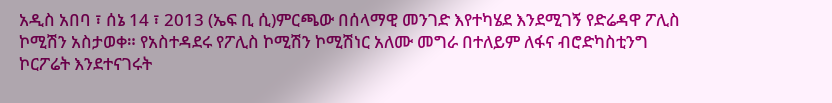አዲስ አበባ ፣ ሰኔ 14 ፣ 2013 (ኤፍ ቢ ሲ)ምርጫው በሰላማዊ መንገድ እየተካሄደ እንደሚገኝ የድሬዳዋ ፖሊስ ኮሚሽን አስታወቀ። የአስተዳደሩ የፖሊስ ኮሚሽን ኮሚሽነር አለሙ መግራ በተለይም ለፋና ብሮድካስቲንግ  ኮርፖሬት እንደተናገሩት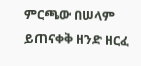ምርጫው በሠላም ይጠናቀቅ ዘንድ ዘርፈ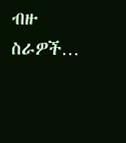ብዙ ስራዎች…